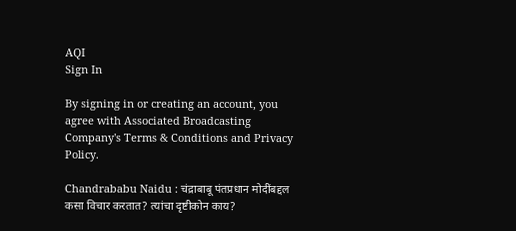AQI
Sign In

By signing in or creating an account, you agree with Associated Broadcasting Company's Terms & Conditions and Privacy Policy.

Chandrababu Naidu : चंद्राबाबू पंतप्रधान मोदींबद्दल कसा विचार करतात? त्यांचा दृष्टीकोन काय?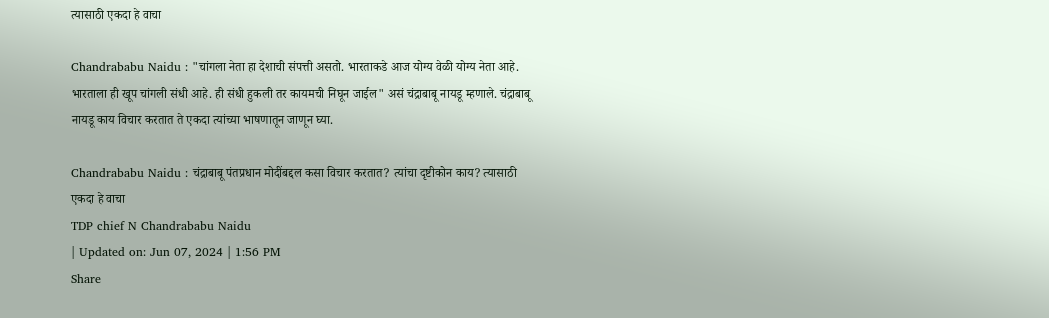त्यासाठी एकदा हे वाचा

Chandrababu Naidu : "चांगला नेता हा देशाची संपत्ती असतो. भारताकडे आज योग्य वेळी योग्य नेता आहे. भारताला ही खूप चांगली संधी आहे. ही संधी हुकली तर कायमची निघून जाईल" असं चंद्राबाबू नायडू म्हणाले. चंद्राबाबू नायडू काय विचार करतात ते एकदा त्यांच्या भाषणातून जाणून घ्या.

Chandrababu Naidu : चंद्राबाबू पंतप्रधान मोदींबद्दल कसा विचार करतात? त्यांचा दृष्टीकोन काय? त्यासाठी एकदा हे वाचा
TDP chief N Chandrababu Naidu
| Updated on: Jun 07, 2024 | 1:56 PM
Share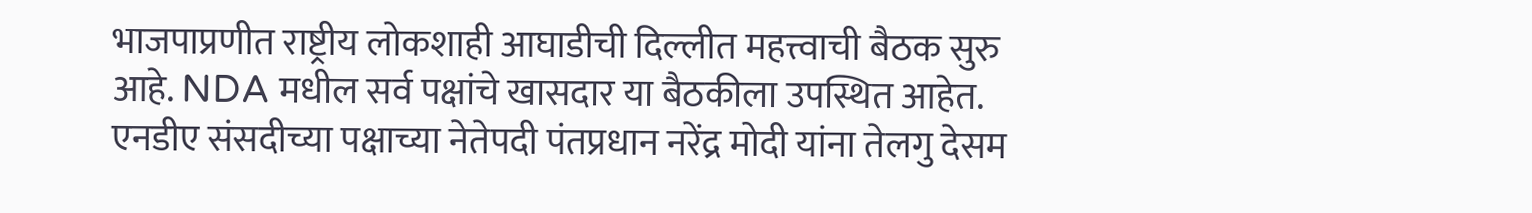भाजपाप्रणीत राष्ट्रीय लोकशाही आघाडीची दिल्लीत महत्त्वाची बैठक सुरु आहे. NDA मधील सर्व पक्षांचे खासदार या बैठकीला उपस्थित आहेत. एनडीए संसदीच्या पक्षाच्या नेतेपदी पंतप्रधान नरेंद्र मोदी यांना तेलगु देसम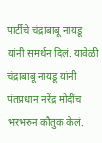पार्टीचे चंद्राबाबू नायडू यांनी समर्थन दिलं. यावेळी चंद्राबाबू नायडू यांनी पंतप्रधान नरेंद्र मोदींच भरभरुन कौतुक केलं.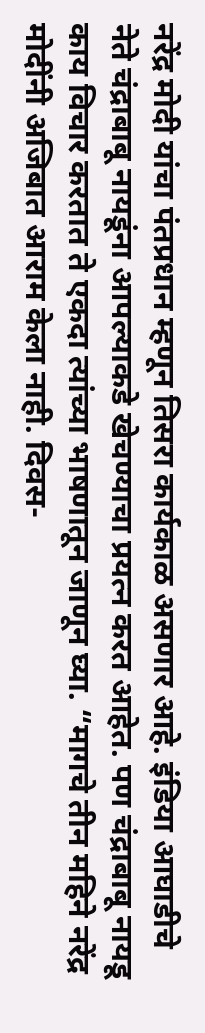नरेंद्र मोदी यांचा पंतप्रधान म्हणून तिसरा कार्यकाळ असणार आहे. इंडिया आघाडीचे नेते चंद्राबाबू नायडूंना आपल्याकडे खेचण्याचा प्रयत्न करत आहेत. पण चंद्राबाबू नायडू काय विचार करतात ते एकदा त्यांच्या भाषणातून जाणून घ्या. “मागचे तीन महिने नरेंद्र मोदींनी अजिबात आराम केला नाही. दिवस-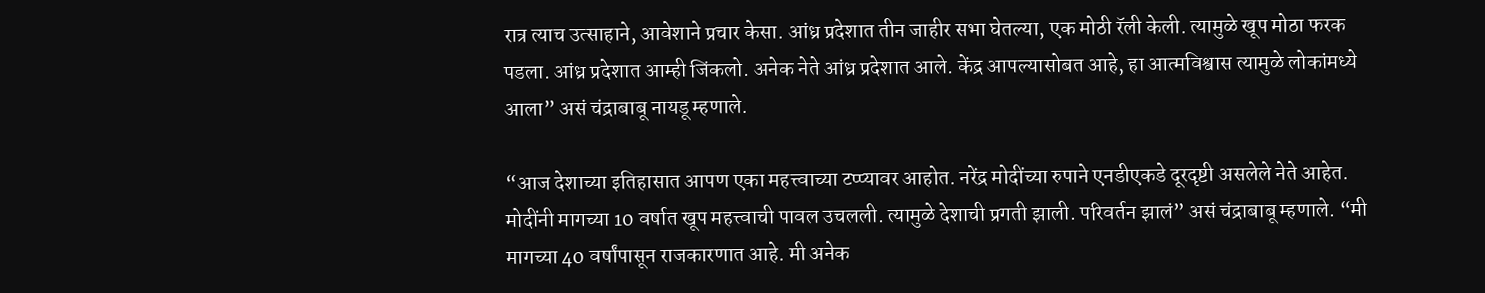रात्र त्याच उत्साहाने, आवेशाने प्रचार केसा. आंध्र प्रदेशात तीन जाहीर सभा घेतल्या, एक मोठी रॅली केली. त्यामुळे खूप मोठा फरक पडला. आंध्र प्रदेशात आम्ही जिंकलो. अनेक नेते आंध्र प्रदेशात आले. केंद्र आपल्यासोबत आहे, हा आत्मविश्वास त्यामुळे लोकांमध्ये आला” असं चंद्राबाबू नायडू म्हणाले.

“आज देशाच्या इतिहासात आपण एका महत्त्वाच्या टप्प्यावर आहोत. नरेंद्र मोदींच्या रुपाने एनडीएकडे दूरदृष्टी असलेले नेते आहेत. मोदींनी मागच्या 10 वर्षात खूप महत्त्वाची पावल उचलली. त्यामुळे देशाची प्रगती झाली. परिवर्तन झालं” असं चंद्राबाबू म्हणाले. “मी मागच्या 40 वर्षांपासून राजकारणात आहे. मी अनेक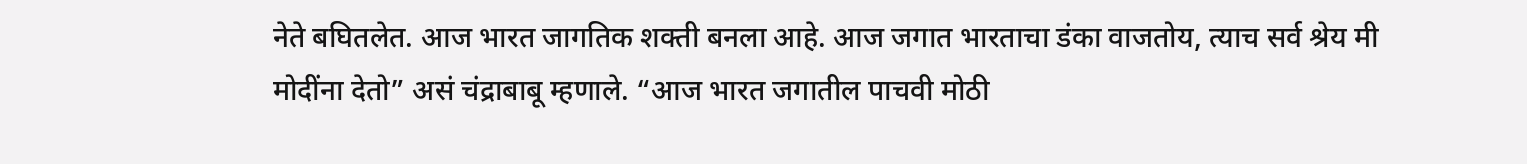नेते बघितलेत. आज भारत जागतिक शक्ती बनला आहे. आज जगात भारताचा डंका वाजतोय, त्याच सर्व श्रेय मी मोदींना देतो” असं चंद्राबाबू म्हणाले. “आज भारत जगातील पाचवी मोठी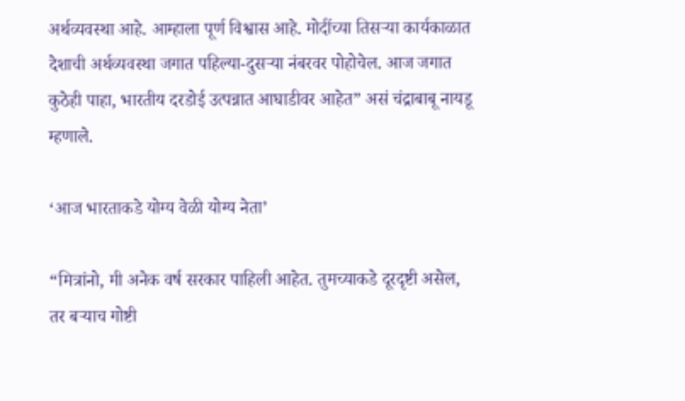अर्थव्यवस्था आहे. आम्हाला पूर्ण विश्वास आहे. मोदींच्या तिसऱ्या कार्यकाळात देशाची अर्थव्यवस्था जगात पहिल्या-दुसऱ्या नंबरवर पोहोचेल. आज जगात कुठेही पाहा, भारतीय दरडोई उत्पन्नात आघाडीवर आहेत” असं चंद्राबाबू नायडू म्हणाले.

‘आज भारताकडे योग्य वेळी योग्य नेता’

“मित्रांनो, मी अनेक वर्ष सरकार पाहिली आहेत. तुमच्याकडे दूरदृष्टी असेल, तर बऱ्याच गोष्टी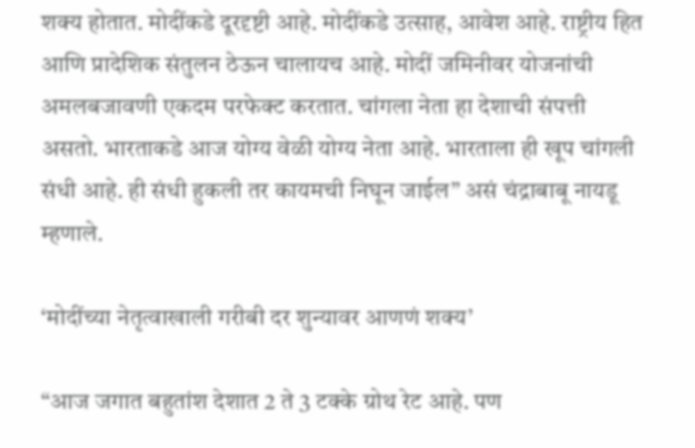शक्य होतात. मोदींकडे दूरदृष्टी आहे. मोदींकडे उत्साह, आवेश आहे. राष्ट्रीय हित आणि प्रादेशिक संतुलन ठेऊन चालायच आहे. मोदीं जमिनीवर योजनांची अमलबजावणी एकदम परफेक्ट करतात. चांगला नेता हा देशाची संपत्ती असतो. भारताकडे आज योग्य वेळी योग्य नेता आहे. भारताला ही खूप चांगली संधी आहे. ही संधी हुकली तर कायमची निघून जाईल” असं चंद्राबाबू नायडू म्हणाले.

‘मोदींच्या नेतृत्वाखाली गरीबी दर शुन्यावर आणणं शक्य’

“आज जगात बहुतांश देशात 2 ते 3 टक्के ग्रोथ रेट आहे. पण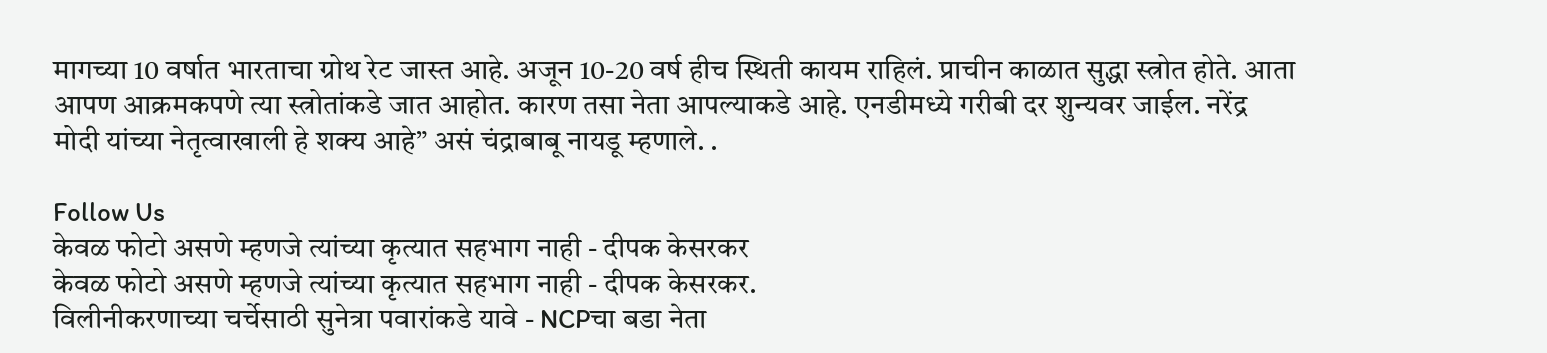मागच्या 10 वर्षात भारताचा ग्रोथ रेट जास्त आहे. अजून 10-20 वर्ष हीच स्थिती कायम राहिलं. प्राचीन काळात सुद्धा स्त्रोत होते. आता आपण आक्रमकपणे त्या स्त्रोतांकडे जात आहोत. कारण तसा नेता आपल्याकडे आहे. एनडीमध्ये गरीबी दर शुन्यवर जाईल. नरेंद्र मोदी यांच्या नेतृत्वाखाली हे शक्य आहे” असं चंद्राबाबू नायडू म्हणाले. .

Follow Us
केवळ फोटो असणे म्हणजे त्यांच्या कृत्यात सहभाग नाही - दीपक केसरकर
केवळ फोटो असणे म्हणजे त्यांच्या कृत्यात सहभाग नाही - दीपक केसरकर.
विलीनीकरणाच्या चर्चेसाठी सुनेत्रा पवारांकडे यावे - NCPचा बडा नेता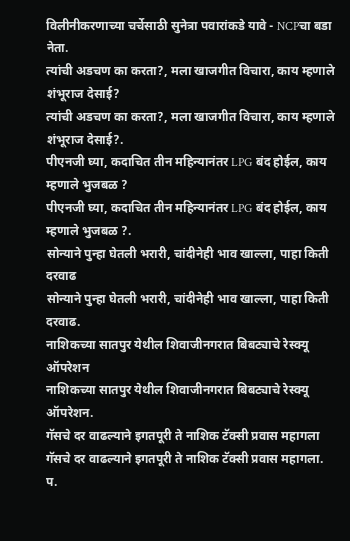विलीनीकरणाच्या चर्चेसाठी सुनेत्रा पवारांकडे यावे - NCPचा बडा नेता.
त्यांची अडचण का करता?, मला खाजगीत विचारा, काय म्हणाले शंभूराज देसाई?
त्यांची अडचण का करता?, मला खाजगीत विचारा, काय म्हणाले शंभूराज देसाई?.
पीएनजी घ्या, कदाचित तीन महिन्यानंतर LPG बंद होईल, काय म्हणाले भुजबळ ?
पीएनजी घ्या, कदाचित तीन महिन्यानंतर LPG बंद होईल, काय म्हणाले भुजबळ ?.
सोन्याने पुन्हा घेतली भरारी, चांदीनेही भाव खाल्ला, पाहा किती दरवाढ
सोन्याने पुन्हा घेतली भरारी, चांदीनेही भाव खाल्ला, पाहा किती दरवाढ.
नाशिकच्या सातपुर येथील शिवाजीनगरात बिबट्याचे रेस्क्यू ऑपरेशन
नाशिकच्या सातपुर येथील शिवाजीनगरात बिबट्याचे रेस्क्यू ऑपरेशन.
गॅसचे दर वाढल्याने इगतपूरी ते नाशिक टॅक्सी प्रवास महागला
गॅसचे दर वाढल्याने इगतपूरी ते नाशिक टॅक्सी प्रवास महागला.
प.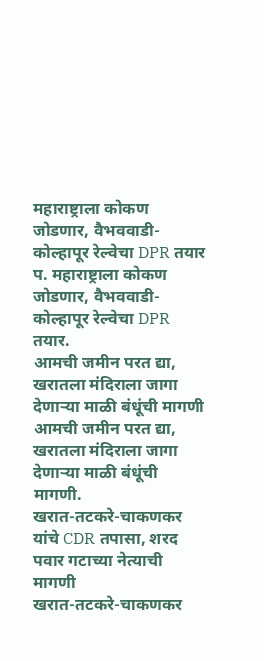महाराष्ट्राला कोकण जोडणार, वैभववाडी-कोल्हापूर रेल्वेचा DPR तयार
प. महाराष्ट्राला कोकण जोडणार, वैभववाडी-कोल्हापूर रेल्वेचा DPR तयार.
आमची जमीन परत द्या, खरातला मंदिराला जागा देणाऱ्या माळी बंधूंची मागणी
आमची जमीन परत द्या, खरातला मंदिराला जागा देणाऱ्या माळी बंधूंची मागणी.
खरात-तटकरे-चाकणकर यांचे CDR तपासा, शरद पवार गटाच्या नेत्याची मागणी
खरात-तटकरे-चाकणकर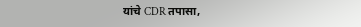यांचे CDR तपासा,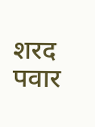शरद पवार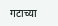गटाच्या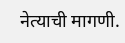नेत्याची मागणी.